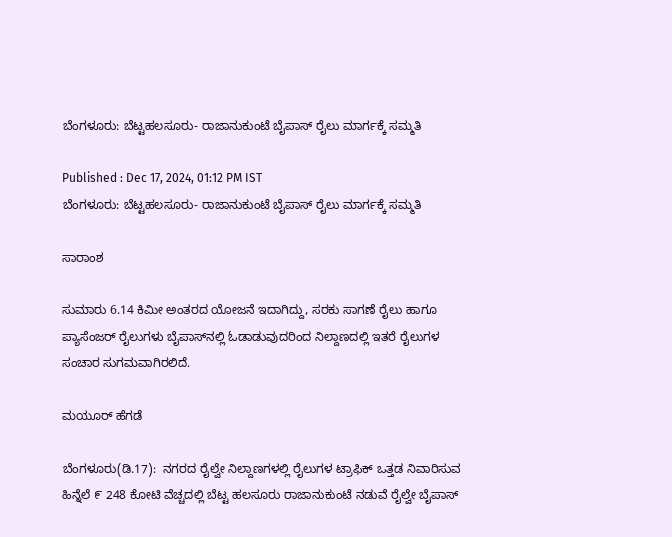ಬೆಂಗಳೂರು: ಬೆಟ್ಟಹಲಸೂರು- ರಾಜಾನುಕುಂಟೆ ಬೈಪಾಸ್‌ ರೈಲು ಮಾರ್ಗಕ್ಕೆ ಸಮ್ಮತಿ

Published : Dec 17, 2024, 01:12 PM IST
ಬೆಂಗಳೂರು: ಬೆಟ್ಟಹಲಸೂರು- ರಾಜಾನುಕುಂಟೆ ಬೈಪಾಸ್‌ ರೈಲು ಮಾರ್ಗಕ್ಕೆ ಸಮ್ಮತಿ

ಸಾರಾಂಶ

ಸುಮಾರು 6.14 ಕಿಮೀ ಅಂತರದ ಯೋಜನೆ ಇದಾಗಿದ್ದು, ಸರಕು ಸಾಗಣೆ ರೈಲು ಹಾಗೂ ಪ್ಯಾಸೆಂಜರ್ ರೈಲುಗಳು ಬೈಪಾಸ್‌ನಲ್ಲಿ ಓಡಾಡುವುದರಿಂದ ನಿಲ್ದಾಣದಲ್ಲಿ ಇತರೆ ರೈಲುಗಳ ಸಂಚಾರ ಸುಗಮವಾಗಿರಲಿದೆ.

ಮಯೂರ್ ಹೆಗಡೆ

ಬೆಂಗಳೂರು(ಡಿ.17):  ನಗರದ ರೈಲ್ವೇ ನಿಲ್ದಾಣಗಳಲ್ಲಿ ರೈಲುಗಳ ಟ್ರಾಫಿಕ್ ಒತ್ತಡ ನಿವಾರಿಸುವ ಹಿನ್ನೆಲೆ ೯ 248 ಕೋಟಿ ವೆಚ್ಚದಲ್ಲಿ ಬೆಟ್ಟ ಹಲಸೂರು ರಾಜಾನುಕುಂಟೆ ನಡುವೆ ರೈಲ್ವೇ ಬೈಪಾಸ್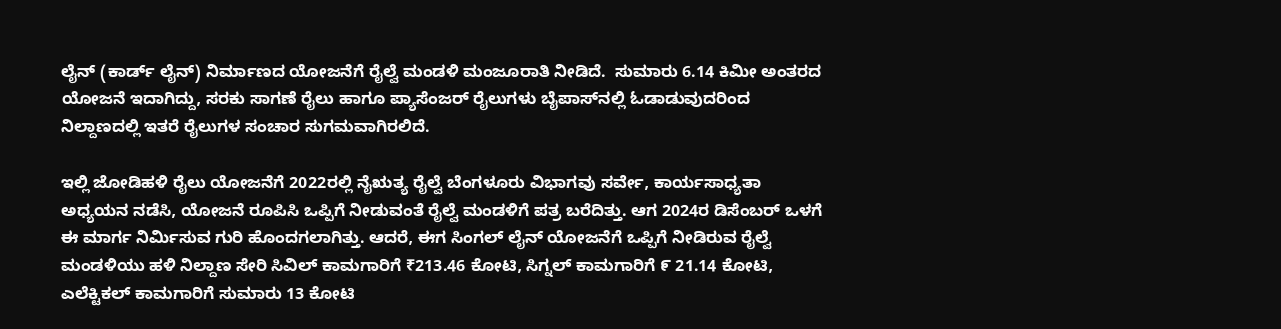ಲೈನ್ (ಕಾರ್ಡ್ ಲೈನ್) ನಿರ್ಮಾಣದ ಯೋಜನೆಗೆ ರೈಲ್ವೆ ಮಂಡಳಿ ಮಂಜೂರಾತಿ ನೀಡಿದೆ.  ಸುಮಾರು 6.14 ಕಿಮೀ ಅಂತರದ ಯೋಜನೆ ಇದಾಗಿದ್ದು, ಸರಕು ಸಾಗಣೆ ರೈಲು ಹಾಗೂ ಪ್ಯಾಸೆಂಜರ್ ರೈಲುಗಳು ಬೈಪಾಸ್‌ನಲ್ಲಿ ಓಡಾಡುವುದರಿಂದ ನಿಲ್ದಾಣದಲ್ಲಿ ಇತರೆ ರೈಲುಗಳ ಸಂಚಾರ ಸುಗಮವಾಗಿರಲಿದೆ.

ಇಲ್ಲಿ ಜೋಡಿಹಳಿ ರೈಲು ಯೋಜನೆಗೆ 2022ರಲ್ಲಿ ನೈಋತ್ಯ ರೈಲ್ವೆ ಬೆಂಗಳೂರು ವಿಭಾಗವು ಸರ್ವೇ, ಕಾರ್ಯಸಾಧ್ಯತಾ ಅಧ್ಯಯನ ನಡೆಸಿ, ಯೋಜನೆ ರೂಪಿಸಿ ಒಪ್ಪಿಗೆ ನೀಡುವಂತೆ ರೈಲ್ವೆ ಮಂಡಳಿಗೆ ಪತ್ರ ಬರೆದಿತ್ತು. ಆಗ 2024ರ ಡಿಸೆಂಬರ್ ಒಳಗೆ ಈ ಮಾರ್ಗ ನಿರ್ಮಿಸುವ ಗುರಿ ಹೊಂದಗಲಾಗಿತ್ತು. ಆದರೆ, ಈಗ ಸಿಂಗಲ್ ಲೈನ್ ಯೋಜನೆಗೆ ಒಪ್ಪಿಗೆ ನೀಡಿರುವ ರೈಲ್ವೆ ಮಂಡಳಿಯು ಹಳಿ ನಿಲ್ದಾಣ ಸೇರಿ ಸಿವಿಲ್ ಕಾಮಗಾರಿಗೆ ₹213.46 ಕೋಟಿ, ಸಿಗ್ನಲ್ ಕಾಮಗಾರಿಗೆ ೯ 21.14 ಕೋಟಿ, ಎಲೆಕ್ಟಿಕಲ್ ಕಾಮಗಾರಿಗೆ ಸುಮಾರು 13 ಕೋಟಿ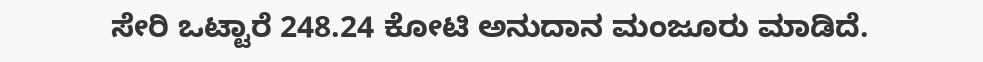ಸೇರಿ ಒಟ್ಟಾರೆ 248.24 ಕೋಟಿ ಅನುದಾನ ಮಂಜೂರು ಮಾಡಿದೆ.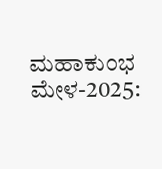ಮಹಾಕುಂಭ ಮೇಳ-2025: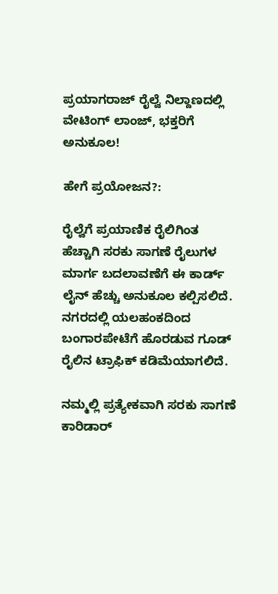ಪ್ರಯಾಗರಾಜ್‌ ರೈಲ್ವೆ ನಿಲ್ದಾಣದಲ್ಲಿ ವೇಟಿಂಗ್‌ ಲಾಂಜ್‌, ಭಕ್ತರಿಗೆ ಅನುಕೂಲ!

ಹೇಗೆ ಪ್ರಯೋಜನ?:

ರೈಲ್ವೆಗೆ ಪ್ರಯಾಣಿಕ ರೈಲಿಗಿಂತ ಹೆಚ್ಚಾಗಿ ಸರಕು ಸಾಗಣೆ ರೈಲುಗಳ ಮಾರ್ಗ ಬದಲಾವಣೆಗೆ ಈ ಕಾರ್ಡ್ ಲೈನ್ ಹೆಚ್ಚು ಅನುಕೂಲ ಕಲ್ಪಿಸಲಿದೆ. ನಗರದಲ್ಲಿ ಯಲಹಂಕದಿಂದ ಬಂಗಾರಪೇಟೆಗೆ ಹೊರಡುವ ಗೂಡ್ ರೈಲಿನ ಟ್ರಾಫಿಕ್ ಕಡಿಮೆಯಾಗಲಿದೆ.

ನಮ್ಮಲ್ಲಿ ಪ್ರತ್ಯೇಕವಾಗಿ ಸರಕು ಸಾಗಣೆ ಕಾರಿಡಾರ್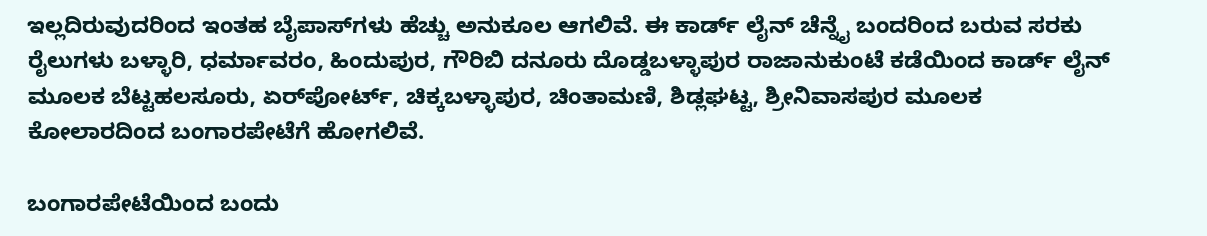ಇಲ್ಲದಿರುವುದರಿಂದ ಇಂತಹ ಬೈಪಾಸ್‌ಗಳು ಹೆಚ್ಚು ಅನುಕೂಲ ಆಗಲಿವೆ. ಈ ಕಾರ್ಡ್ ಲೈನ್ ಚೆನ್ನೈ ಬಂದರಿಂದ ಬರುವ ಸರಕು ರೈಲುಗಳು ಬಳ್ಳಾರಿ, ಧರ್ಮಾವರಂ, ಹಿಂದುಪುರ, ಗೌರಿಬಿ ದನೂರು ದೊಡ್ಡಬಳ್ಳಾಪುರ ರಾಜಾನುಕುಂಟೆ ಕಡೆಯಿಂದ ಕಾರ್ಡ್ ಲೈನ್ ಮೂಲಕ ಬೆಟ್ಟಹಲಸೂರು, ಏರ್‌ಪೋರ್ಟ್, ಚಿಕ್ಕಬಳ್ಳಾಪುರ, ಚಿಂತಾಮಣಿ, ಶಿಡ್ಲಘಟ್ಟ, ಶ್ರೀನಿವಾಸಪುರ ಮೂಲಕ ಕೋಲಾರದಿಂದ ಬಂಗಾರಪೇಟೆಗೆ ಹೋಗಲಿವೆ.

ಬಂಗಾರಪೇಟೆಯಿಂದ ಬಂದು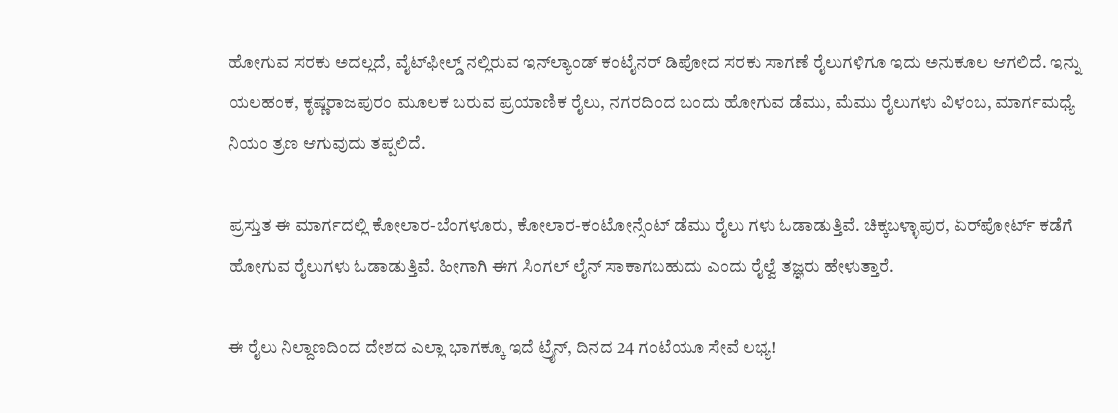ಹೋಗುವ ಸರಕು ಅದಲ್ಲದೆ, ವೈಟ್‌ಫೀಲ್ಡ್ ನಲ್ಲಿರುವ ಇನ್‌ಲ್ಯಾಂಡ್ ಕಂಟೈನರ್ ಡಿಪೋದ ಸರಕು ಸಾಗಣೆ ರೈಲುಗಳಿಗೂ ಇದು ಅನುಕೂಲ ಆಗಲಿದೆ. ಇನ್ನು ಯಲಹಂಕ, ಕೃಷ್ಣರಾಜಪುರಂ ಮೂಲಕ ಬರುವ ಪ್ರಯಾಣಿಕ ರೈಲು, ನಗರದಿಂದ ಬಂದು ಹೋಗುವ ಡೆಮು, ಮೆಮು ರೈಲುಗಳು ವಿಳಂಬ, ಮಾರ್ಗಮಧ್ಯೆ ನಿಯಂ ತ್ರಣ ಆಗುವುದು ತಪ್ಪಲಿದೆ.

ಪ್ರಸ್ತುತ ಈ ಮಾರ್ಗದಲ್ಲಿ ಕೋಲಾರ-ಬೆಂಗಳೂರು, ಕೋಲಾರ-ಕಂಟೋನ್ಸೆಂಟ್ ಡೆಮು ರೈಲು ಗಳು ಓಡಾಡುತ್ತಿವೆ. ಚಿಕ್ಕಬಳ್ಳಾಪುರ, ಏರ್‌ಪೋರ್ಟ್ ಕಡೆಗೆ ಹೋಗುವ ರೈಲುಗಳು ಓಡಾಡುತ್ತಿವೆ. ಹೀಗಾಗಿ ಈಗ ಸಿಂಗಲ್ ಲೈನ್ ಸಾಕಾಗಬಹುದು ಎಂದು ರೈಲ್ವೆ ತಜ್ಞರು ಹೇಳುತ್ತಾರೆ.

ಈ ರೈಲು ನಿಲ್ದಾಣದಿಂದ ದೇಶದ ಎಲ್ಲಾ ಭಾಗಕ್ಕೂ ಇದೆ ಟ್ರೈನ್, ದಿನದ 24 ಗಂಟೆಯೂ ಸೇವೆ ಲಭ್ಯ!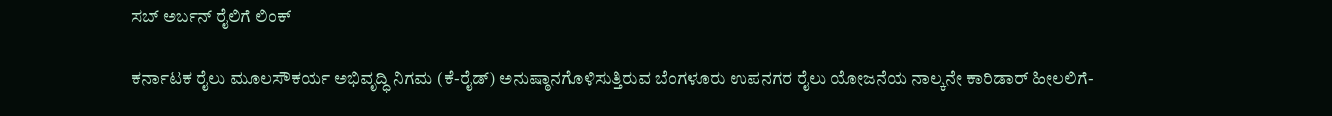ಸಬ್‌ ಅರ್ಬನ್ ರೈಲಿಗೆ ಲಿಂಕ್

ಕರ್ನಾಟಕ ರೈಲು ಮೂಲಸೌಕರ್ಯ ಅಭಿವೃದ್ಧಿ ನಿಗಮ (ಕೆ-ರೈಡ್) ಅನುಷ್ಠಾನಗೊಳಿಸುತ್ತಿರುವ ಬೆಂಗಳೂರು ಉಪನಗರ ರೈಲು ಯೋಜನೆಯ ನಾಲ್ಕನೇ ಕಾರಿಡಾರ್ ಹೀಲಲಿಗೆ-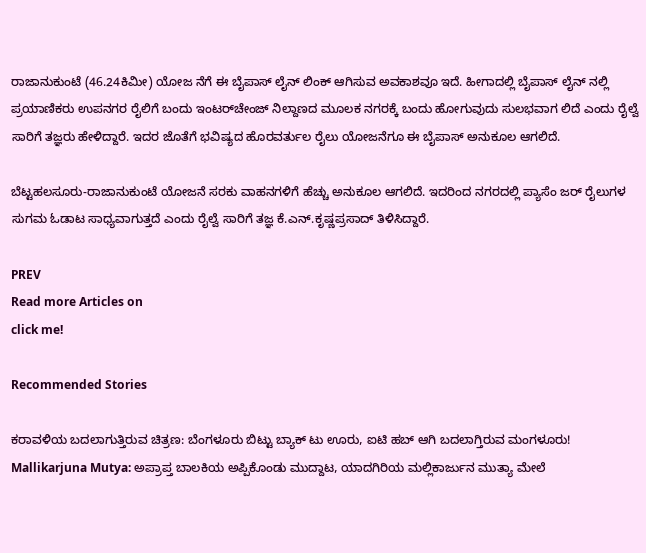ರಾಜಾನುಕುಂಟೆ (46.24ಕಿಮೀ) ಯೋಜ ನೆಗೆ ಈ ಬೈಪಾಸ್ ಲೈನ್ ಲಿಂಕ್ ಆಗಿಸುವ ಅವಕಾಶವೂ ಇದೆ. ಹೀಗಾದಲ್ಲಿ ಬೈಪಾಸ್ ಲೈನ್ ನಲ್ಲಿ ಪ್ರಯಾಣಿಕರು ಉಪನಗರ ರೈಲಿಗೆ ಬಂದು ಇಂಟರ್‌ಚೇಂಜ್ ನಿಲ್ದಾಣದ ಮೂಲಕ ನಗರಕ್ಕೆ ಬಂದು ಹೋಗುವುದು ಸುಲಭವಾಗ ಲಿದೆ ಎಂದು ರೈಲ್ವೆ ಸಾರಿಗೆ ತಜ್ಞರು ಹೇಳಿದ್ದಾರೆ. ಇದರ ಜೊತೆಗೆ ಭವಿಷ್ಯದ ಹೊರವರ್ತುಲ ರೈಲು ಯೋಜನೆಗೂ ಈ ಬೈಪಾಸ್ ಅನುಕೂಲ ಆಗಲಿದೆ.

ಬೆಟ್ಟಹಲಸೂರು-ರಾಜಾನುಕುಂಟೆ ಯೋಜನೆ ಸರಕು ವಾಹನಗಳಿಗೆ ಹೆಚ್ಚು ಅನುಕೂಲ ಆಗಲಿದೆ. ಇದರಿಂದ ನಗರದಲ್ಲಿ ಪ್ಯಾಸೆಂ ಜ‌ರ್ ರೈಲುಗಳ ಸುಗಮ ಓಡಾಟ ಸಾಧ್ಯವಾಗುತ್ತದೆ ಎಂದು ರೈಲ್ವೆ ಸಾರಿಗೆ ತಜ್ಞ ಕೆ.ಎನ್.ಕೃಷ್ಣಪ್ರಸಾದ್ ತಿಳಿಸಿದ್ದಾರೆ.

PREV
Read more Articles on
click me!

Recommended Stories

ಕರಾವಳಿಯ ಬದಲಾಗುತ್ತಿರುವ ಚಿತ್ರಣ: ಬೆಂಗಳೂರು ಬಿಟ್ಟು ಬ್ಯಾಕ್ ಟು ಊರು, ಐಟಿ ಹಬ್‌ ಆಗಿ ಬದಲಾಗ್ತಿರುವ ಮಂಗಳೂರು!
Mallikarjuna Mutya: ಅಪ್ರಾಪ್ತ ಬಾಲಕಿಯ ಅಪ್ಪಿಕೊಂಡು ಮುದ್ದಾಟ, ಯಾದಗಿರಿಯ ಮಲ್ಲಿಕಾರ್ಜುನ ಮುತ್ಯಾ ಮೇಲೆ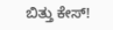ಬಿತ್ತು ಕೇಸ್‌!